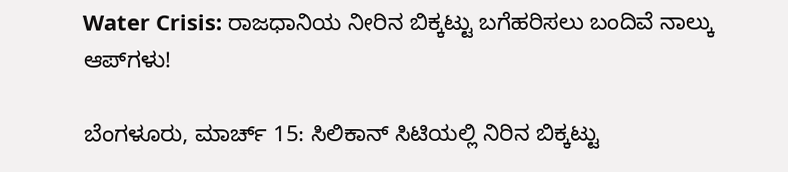Water Crisis: ರಾಜಧಾನಿಯ ನೀರಿನ ಬಿಕ್ಕಟ್ಟು ಬಗೆಹರಿಸಲು ಬಂದಿವೆ ನಾಲ್ಕು ಆಪ್‌ಗಳು!

ಬೆಂಗಳೂರು, ಮಾರ್ಚ್ 15: ಸಿಲಿಕಾನ್ ಸಿಟಿಯಲ್ಲಿ ನಿರಿನ ಬಿಕ್ಕಟ್ಟು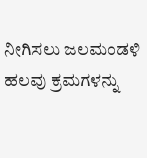ನೀಗಿಸಲು ಜಲಮಂಡಳಿ ಹಲವು ಕ್ರಮಗಳನ್ನು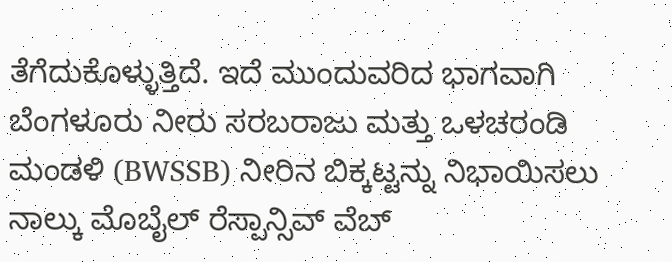ತೆಗೆದುಕೊಳ್ಳುತ್ತಿದೆ. ಇದೆ ಮುಂದುವರಿದ ಭಾಗವಾಗಿ ಬೆಂಗಳೂರು ನೀರು ಸರಬರಾಜು ಮತ್ತು ಒಳಚರಂಡಿ ಮಂಡಳಿ (BWSSB) ನೀರಿನ ಬಿಕ್ಕಟ್ಟನ್ನು ನಿಭಾಯಿಸಲು ನಾಲ್ಕು ಮೊಬೈಲ್ ರೆಸ್ಪಾನ್ಸಿವ್ ವೆಬ್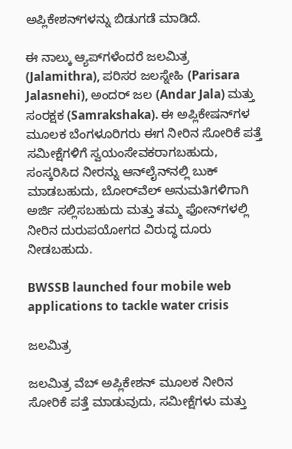ಅಪ್ಲಿಕೇಶನ್‌ಗಳನ್ನು ಬಿಡುಗಡೆ ಮಾಡಿದೆ.

ಈ ನಾಲ್ಕು ಆ್ಯಪ್‌ಗಳೆಂದರೆ ಜಲಮಿತ್ರ (Jalamithra), ಪರಿಸರ ಜಲಸ್ನೇಹಿ (Parisara Jalasnehi), ಅಂದರ್ ಜಲ (Andar Jala) ಮತ್ತು ಸಂರಕ್ಷಕ (Samrakshaka). ಈ ಅಪ್ಲಿಕೇಷನ್‌ಗಳ ಮೂಲಕ ಬೆಂಗಳೂರಿಗರು ಈಗ ನೀರಿನ ಸೋರಿಕೆ ಪತ್ತೆ ಸಮೀಕ್ಷೆಗಳಿಗೆ ಸ್ವಯಂಸೇವಕರಾಗಬಹುದು, ಸಂಸ್ಕರಿಸಿದ ನೀರನ್ನು ಆನ್‌ಲೈನ್‌ನಲ್ಲಿ ಬುಕ್ ಮಾಡಬಹುದು, ಬೋರ್‌ವೆಲ್ ಅನುಮತಿಗಳಿಗಾಗಿ ಅರ್ಜಿ ಸಲ್ಲಿಸಬಹುದು ಮತ್ತು ತಮ್ಮ ಫೋನ್‌ಗಳಲ್ಲಿ ನೀರಿನ ದುರುಪಯೋಗದ ವಿರುದ್ಧ ದೂರು ನೀಡಬಹುದು.

BWSSB launched four mobile web applications to tackle water crisis

ಜಲಮಿತ್ರ

ಜಲಮಿತ್ರ ವೆಬ್ ಅಪ್ಲಿಕೇಶನ್ ಮೂಲಕ ನೀರಿನ ಸೋರಿಕೆ ಪತ್ತೆ ಮಾಡುವುದು, ಸಮೀಕ್ಷೆಗಳು ಮತ್ತು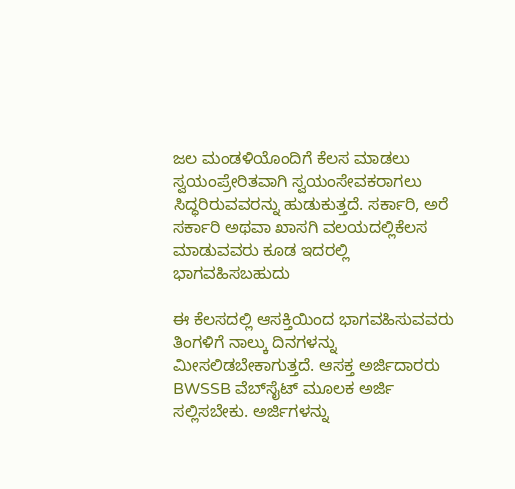ಜಲ ಮಂಡಳಿಯೊಂದಿಗೆ ಕೆಲಸ ಮಾಡಲು ಸ್ವಯಂಪ್ರೇರಿತವಾಗಿ ಸ್ವಯಂಸೇವಕರಾಗಲು ಸಿದ್ಧರಿರುವವರನ್ನು ಹುಡುಕುತ್ತದೆ. ಸರ್ಕಾರಿ, ಅರೆ ಸರ್ಕಾರಿ ಅಥವಾ ಖಾಸಗಿ ವಲಯದಲ್ಲಿಕೆಲಸ ಮಾಡುವವರು ಕೂಡ ಇದರಲ್ಲಿ ಭಾಗವಹಿಸಬಹುದು

ಈ ಕೆಲಸದಲ್ಲಿ ಆಸಕ್ತಿಯಿಂದ ಭಾಗವಹಿಸುವವರು ತಿಂಗಳಿಗೆ ನಾಲ್ಕು ದಿನಗಳನ್ನು ಮೀಸಲಿಡಬೇಕಾಗುತ್ತದೆ. ಆಸಕ್ತ ಅರ್ಜಿದಾರರು BWSSB ವೆಬ್‌ಸೈಟ್ ಮೂಲಕ ಅರ್ಜಿ ಸಲ್ಲಿಸಬೇಕು. ಅರ್ಜಿಗಳನ್ನು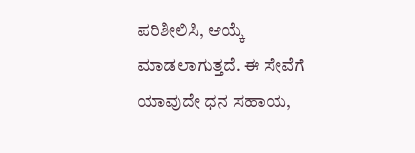ಪರಿಶೀಲಿಸಿ, ಆಯ್ಕೆ ಮಾಡಲಾಗುತ್ತದೆ. ಈ ಸೇವೆಗೆ ಯಾವುದೇ ಧನ ಸಹಾಯ,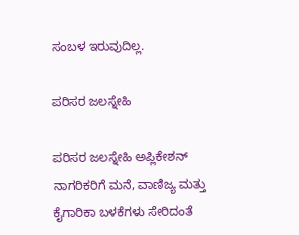ಸಂಬಳ ಇರುವುದಿಲ್ಲ.

ಪರಿಸರ ಜಲಸ್ನೇಹಿ

ಪರಿಸರ ಜಲಸ್ನೇಹಿ ಅಪ್ಲಿಕೇಶನ್ ನಾಗರಿಕರಿಗೆ ಮನೆ, ವಾಣಿಜ್ಯ ಮತ್ತು ಕೈಗಾರಿಕಾ ಬಳಕೆಗಳು ಸೇರಿದಂತೆ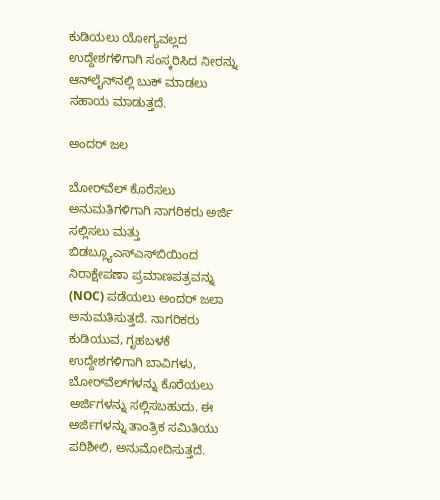ಕುಡಿಯಲು ಯೋಗ್ಯವಲ್ಲದ ಉದ್ದೇಶಗಳಿಗಾಗಿ ಸಂಸ್ಕರಿಸಿದ ನೀರನ್ನು ಆನ್‌ಲೈನ್‌ನಲ್ಲಿ ಬುಕ್ ಮಾಡಲು ಸಹಾಯ ಮಾಡುತ್ತದೆ.

ಅಂದರ್ ಜಲ

ಬೋರ್‌ವೆಲ್ ಕೊರೆಸಲು ಅನುಮತಿಗಳಿಗಾಗಿ ನಾಗರಿಕರು ಅರ್ಜಿ ಸಲ್ಲಿಸಲು ಮತ್ತು ಬಿಡಬ್ಲ್ಯೂಎಸ್‌ಎಸ್‌ಬಿಯಿಂದ ನಿರಾಕ್ಷೇಪಣಾ ಪ್ರಮಾಣಪತ್ರವನ್ನು (NOC) ಪಡೆಯಲು ಅಂದರ್ ಜಲಾ ಅನುಮತಿಸುತ್ತದೆ. ನಾಗರಿಕರು ಕುಡಿಯುವ, ಗೃಹಬಳಕೆ ಉದ್ದೇಶಗಳಿಗಾಗಿ ಬಾವಿಗಳು, ಬೋರ್‌ವೆಲ್‌ಗಳನ್ನು ಕೊರೆಯಲು ಅರ್ಜಿಗಳನ್ನು ಸಲ್ಲಿಸಬಹುದು. ಈ ಅರ್ಜಿಗಳನ್ನು ತಾಂತ್ರಿಕ ಸಮಿತಿಯು ಪರಿಶೀಲಿ, ಅನುಮೋದಿಸುತ್ತದೆ.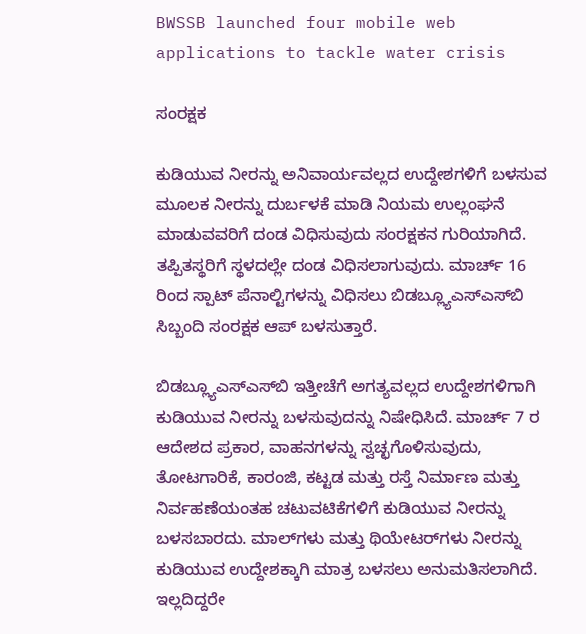BWSSB launched four mobile web applications to tackle water crisis

ಸಂರಕ್ಷಕ

ಕುಡಿಯುವ ನೀರನ್ನು ಅನಿವಾರ್ಯವಲ್ಲದ ಉದ್ದೇಶಗಳಿಗೆ ಬಳಸುವ ಮೂಲಕ ನೀರನ್ನು ದುರ್ಬಳಕೆ ಮಾಡಿ ನಿಯಮ ಉಲ್ಲಂಘನೆ ಮಾಡುವವರಿಗೆ ದಂಡ ವಿಧಿಸುವುದು ಸಂರಕ್ಷಕನ ಗುರಿಯಾಗಿದೆ. ತಪ್ಪಿತಸ್ಥರಿಗೆ ಸ್ಥಳದಲ್ಲೇ ದಂಡ ವಿಧಿಸಲಾಗುವುದು. ಮಾರ್ಚ್ 16 ರಿಂದ ಸ್ಪಾಟ್ ಪೆನಾಲ್ಟಿಗಳನ್ನು ವಿಧಿಸಲು ಬಿಡಬ್ಲ್ಯೂಎಸ್‌ಎಸ್‌ಬಿ ಸಿಬ್ಬಂದಿ ಸಂರಕ್ಷಕ ಆಪ್ ಬಳಸುತ್ತಾರೆ.

ಬಿಡಬ್ಲ್ಯೂಎಸ್‌ಎಸ್‌ಬಿ ಇತ್ತೀಚೆಗೆ ಅಗತ್ಯವಲ್ಲದ ಉದ್ದೇಶಗಳಿಗಾಗಿ ಕುಡಿಯುವ ನೀರನ್ನು ಬಳಸುವುದನ್ನು ನಿಷೇಧಿಸಿದೆ. ಮಾರ್ಚ್ 7 ರ ಆದೇಶದ ಪ್ರಕಾರ, ವಾಹನಗಳನ್ನು ಸ್ವಚ್ಛಗೊಳಿಸುವುದು, ತೋಟಗಾರಿಕೆ, ಕಾರಂಜಿ, ಕಟ್ಟಡ ಮತ್ತು ರಸ್ತೆ ನಿರ್ಮಾಣ ಮತ್ತು ನಿರ್ವಹಣೆಯಂತಹ ಚಟುವಟಿಕೆಗಳಿಗೆ ಕುಡಿಯುವ ನೀರನ್ನು ಬಳಸಬಾರದು. ಮಾಲ್‌ಗಳು ಮತ್ತು ಥಿಯೇಟರ್‌ಗಳು ನೀರನ್ನು ಕುಡಿಯುವ ಉದ್ದೇಶಕ್ಕಾಗಿ ಮಾತ್ರ ಬಳಸಲು ಅನುಮತಿಸಲಾಗಿದೆ. ಇಲ್ಲದಿದ್ದರೇ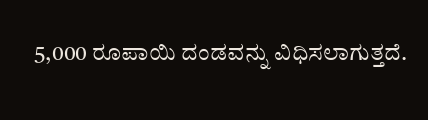5,000 ರೂಪಾಯಿ ದಂಡವನ್ನು ವಿಧಿಸಲಾಗುತ್ತದೆ.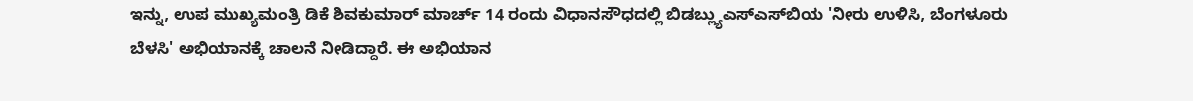ಇನ್ನು, ಉಪ ಮುಖ್ಯಮಂತ್ರಿ ಡಿಕೆ ಶಿವಕುಮಾರ್ ಮಾರ್ಚ್ 14 ರಂದು ವಿಧಾನಸೌಧದಲ್ಲಿ ಬಿಡಬ್ಲ್ಯುಎಸ್‌ಎಸ್‌ಬಿಯ 'ನೀರು ಉಳಿಸಿ, ಬೆಂಗಳೂರು ಬೆಳಸಿ' ಅಭಿಯಾನಕ್ಕೆ ಚಾಲನೆ ನೀಡಿದ್ದಾರೆ. ಈ ಅಭಿಯಾನ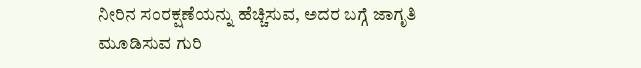ನೀರಿನ ಸಂರಕ್ಷಣೆಯನ್ನು ಹೆಚ್ಚಿಸುವ, ಅದರ ಬಗ್ಗೆ ಜಾಗೃತಿ ಮೂಡಿಸುವ ಗುರಿ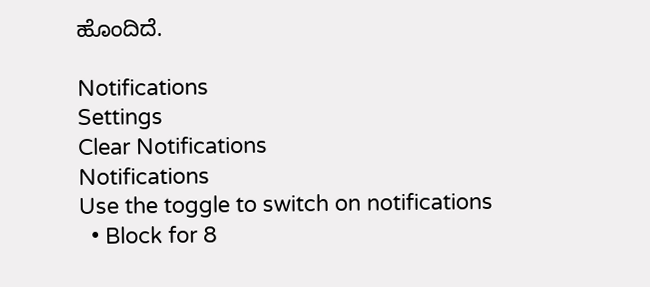ಹೊಂದಿದೆ.

Notifications
Settings
Clear Notifications
Notifications
Use the toggle to switch on notifications
  • Block for 8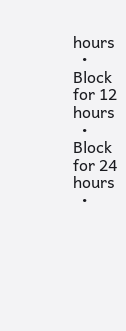hours
  • Block for 12 hours
  • Block for 24 hours
  •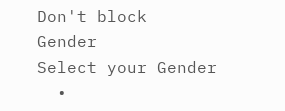Don't block
Gender
Select your Gender
  •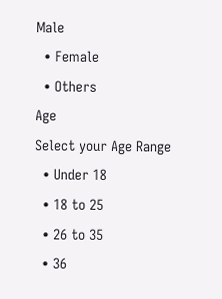Male
  • Female
  • Others
Age
Select your Age Range
  • Under 18
  • 18 to 25
  • 26 to 35
  • 36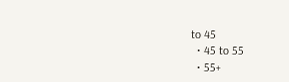to 45
  • 45 to 55
  • 55+